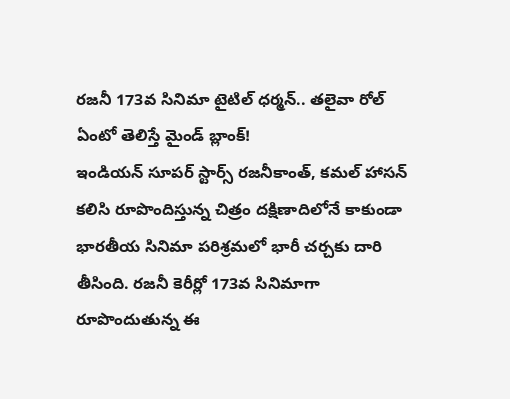రజనీ 173వ సినిమా టైటిల్ ధర్మన్.. తలైవా రోల్ ఏంటో తెలిస్తే మైండ్ బ్లాంక్!
ఇండియన్ సూపర్ స్టార్స్ రజనీకాంత్, కమల్ హాసన్ కలిసి రూపొందిస్తున్న చిత్రం దక్షిణాదిలోనే కాకుండా భారతీయ సినిమా పరిశ్రమలో భారీ చర్చకు దారి తీసింది. రజనీ కెరీర్లో 173వ సినిమాగా రూపొందుతున్న ఈ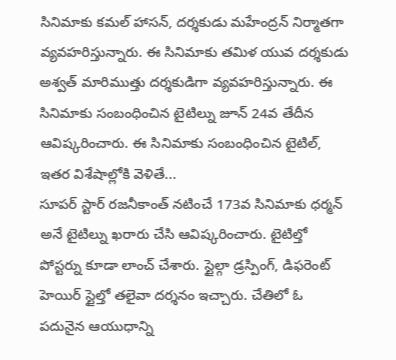సినిమాకు కమల్ హాసన్, దర్శకుడు మహేంద్రన్ నిర్మాతగా వ్యవహరిస్తున్నారు. ఈ సినిమాకు తమిళ యువ దర్శకుడు అశ్వత్ మారిముత్తు దర్శకుడిగా వ్యవహరిస్తున్నారు. ఈ సినిమాకు సంబంధించిన టైటిల్ను జూన్ 24వ తేదీన ఆవిష్కరించారు. ఈ సినిమాకు సంబంధించిన టైటిల్, ఇతర విశేషాల్లోకి వెళితే...
సూపర్ స్టార్ రజనీకాంత్ నటించే 173వ సినిమాకు ధర్మన్ అనే టైటిల్ను ఖరారు చేసి ఆవిష్కరించారు. టైటిల్తో పోస్టర్ను కూడా లాంచ్ చేశారు. స్టైల్గా డ్రస్పింగ్, డిఫరెంట్ హెయిర్ స్టైల్తో తలైవా దర్శనం ఇచ్చారు. చేతిలో ఓ పదునైన ఆయుధాన్ని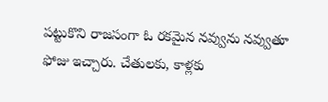పట్టుకొని రాజసంగా ఓ రకమైన నవ్వును నవ్వుతూ ఫోజు ఇచ్చారు. చేతులకు, కాళ్లకు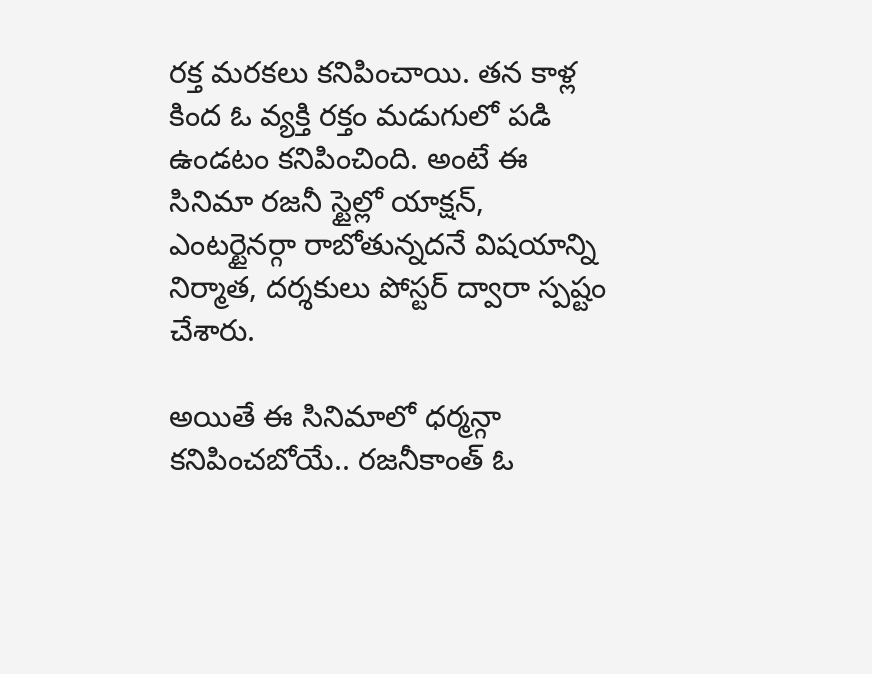రక్త మరకలు కనిపించాయి. తన కాళ్ల కింద ఓ వ్యక్తి రక్తం మడుగులో పడి ఉండటం కనిపించింది. అంటే ఈ సినిమా రజనీ స్టైల్లో యాక్షన్, ఎంటర్టైనర్గా రాబోతున్నదనే విషయాన్ని నిర్మాత, దర్శకులు పోస్టర్ ద్వారా స్పష్టం చేశారు.

అయితే ఈ సినిమాలో ధర్మన్గా కనిపించబోయే.. రజనీకాంత్ ఓ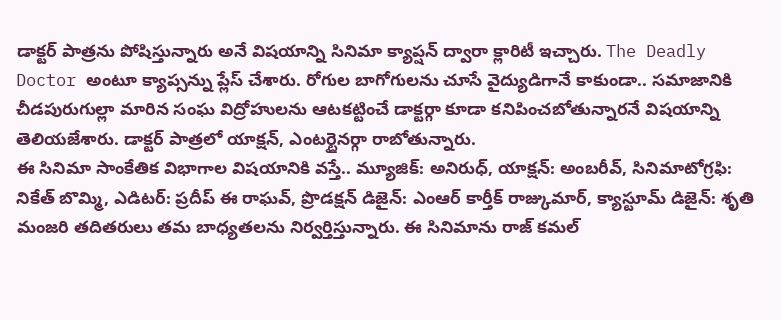డాక్టర్ పాత్రను పోషిస్తున్నారు అనే విషయాన్ని సినిమా క్యాప్షన్ ద్వారా క్లారిటీ ఇచ్చారు. The Deadly Doctor అంటూ క్యాప్సన్ను ప్లేస్ చేశారు. రోగుల బాగోగులను చూసే వైద్యుడిగానే కాకుండా.. సమాజానికి చీడపురుగుల్లా మారిన సంఘ విద్రోహులను ఆటకట్టించే డాక్టర్గా కూడా కనిపించబోతున్నారనే విషయాన్ని తెలియజేశారు. డాక్టర్ పాత్రలో యాక్షన్, ఎంటర్టైనర్గా రాబోతున్నారు.
ఈ సినిమా సాంకేతిక విభాగాల విషయానికి వస్తే.. మ్యూజిక్: అనిరుధ్, యాక్షన్: అంబరీవ్, సినిమాటోగ్రఫి: నికేత్ బొమ్మి, ఎడిటర్: ప్రదీప్ ఈ రాఘవ్, ప్రొడక్షన్ డిజైన్: ఎంఆర్ కార్తీక్ రాజ్కుమార్, క్యాస్టూమ్ డిజైన్: శృతి మంజరి తదితరులు తమ బాధ్యతలను నిర్వర్తిస్తున్నారు. ఈ సినిమాను రాజ్ కమల్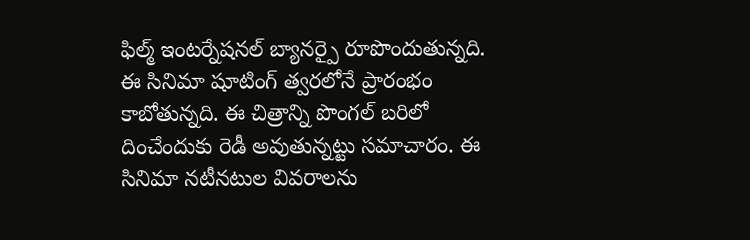ఫిల్మ్ ఇంటర్నేషనల్ బ్యానర్పై రూపొందుతున్నది. ఈ సినిమా షూటింగ్ త్వరలోనే ప్రారంభం కాబోతున్నది. ఈ చిత్రాన్ని పొంగల్ బరిలో దించేందుకు రెడీ అవుతున్నట్టు సమాచారం. ఈ సినిమా నటీనటుల వివరాలను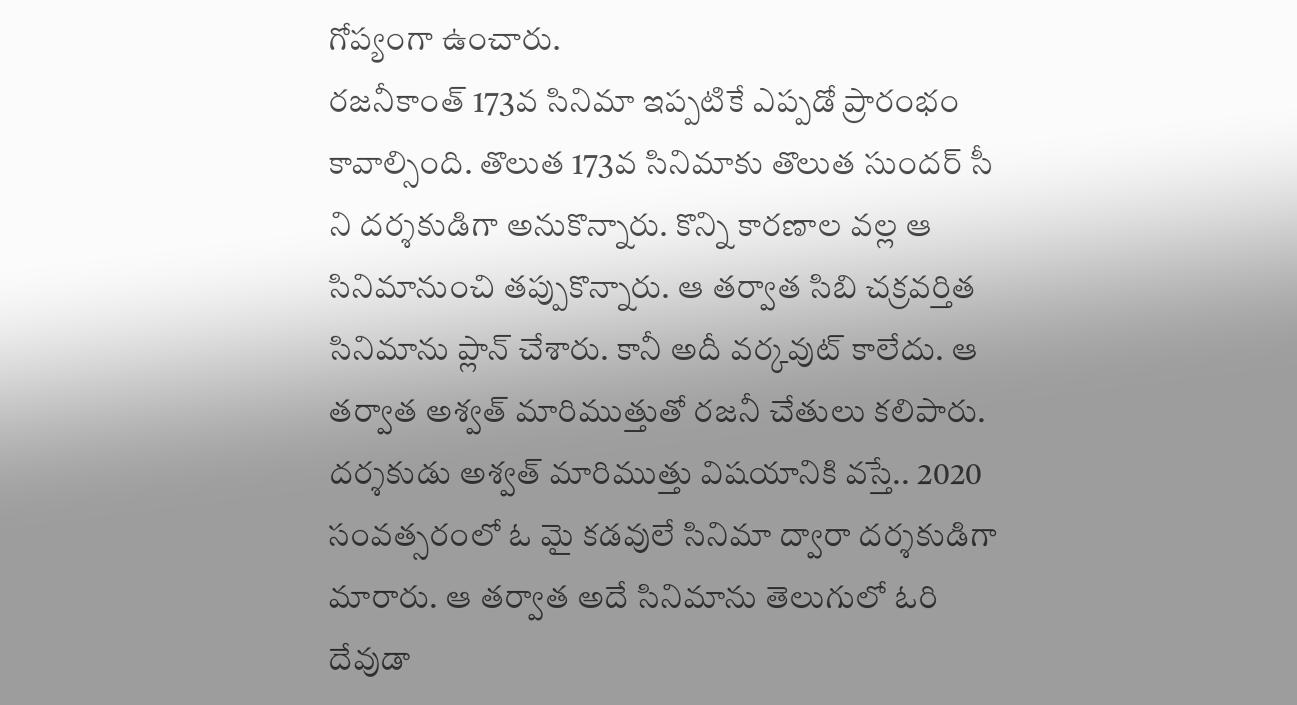గోప్యంగా ఉంచారు.
రజనీకాంత్ 173వ సినిమా ఇప్పటికే ఎప్పడో ప్రారంభం కావాల్సింది. తొలుత 173వ సినిమాకు తొలుత సుందర్ సీ ని దర్శకుడిగా అనుకొన్నారు. కొన్ని కారణాల వల్ల ఆ సినిమానుంచి తప్పుకొన్నారు. ఆ తర్వాత సిబి చక్రవర్తిత సినిమాను ప్లాన్ చేశారు. కానీ అదీ వర్కవుట్ కాలేదు. ఆ తర్వాత అశ్వత్ మారిముత్తుతో రజనీ చేతులు కలిపారు.
దర్శకుడు అశ్వత్ మారిముత్తు విషయానికి వస్తే.. 2020 సంవత్సరంలో ఓ మై కడవులే సినిమా ద్వారా దర్శకుడిగా మారారు. ఆ తర్వాత అదే సినిమాను తెలుగులో ఓరి దేవుడా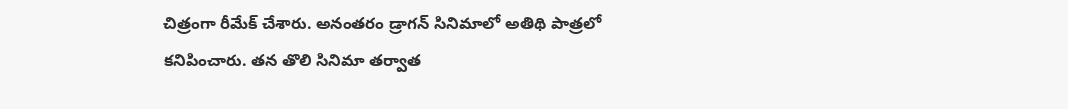చిత్రంగా రీమేక్ చేశారు. అనంతరం డ్రాగన్ సినిమాలో అతిథి పాత్రలో కనిపించారు. తన తొలి సినిమా తర్వాత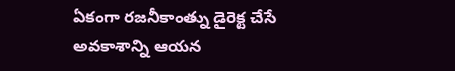ఏకంగా రజనీకాంత్ను డైరెక్ట చేసే అవకాశాన్ని ఆయన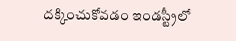దక్కించుకోవడం ఇండస్ట్రీలో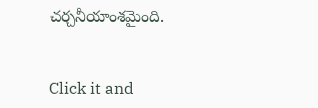చర్చనీయాంశమైంది.


Click it and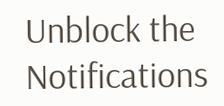Unblock the Notifications